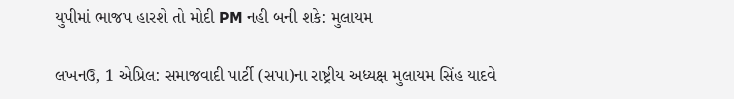યુપીમાં ભાજપ હારશે તો મોદી PM નહી બની શકે: મુલાયમ

લખનઉ, 1 એપ્રિલ: સમાજવાદી પાર્ટી (સપા)ના રાષ્ટ્રીય અધ્યક્ષ મુલાયમ સિંહ યાદવે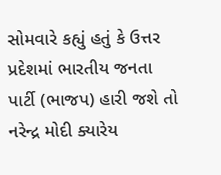સોમવારે કહ્યું હતું કે ઉત્તર પ્રદેશમાં ભારતીય જનતા પાર્ટી (ભાજપ) હારી જશે તો નરેન્દ્ર મોદી ક્યારેય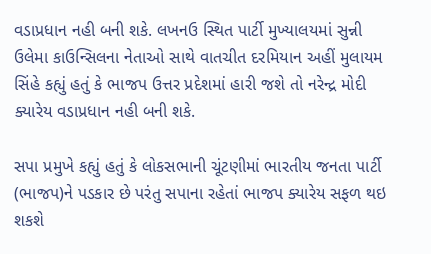વડાપ્રધાન નહી બની શકે. લખનઉ સ્થિત પાર્ટી મુખ્યાલયમાં સુન્ની ઉલેમા કાઉન્સિલના નેતાઓ સાથે વાતચીત દરમિયાન અહીં મુલાયમ સિંહે કહ્યું હતું કે ભાજપ ઉત્તર પ્રદેશમાં હારી જશે તો નરેન્દ્ર મોદી ક્યારેય વડાપ્રધાન નહી બની શકે.

સપા પ્રમુખે કહ્યું હતું કે લોકસભાની ચૂંટણીમાં ભારતીય જનતા પાર્ટી (ભાજપ)ને પડકાર છે પરંતુ સપાના રહેતાં ભાજપ ક્યારેય સફળ થઇ શકશે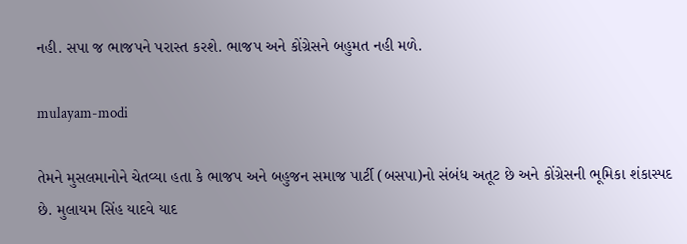નહી. સપા જ ભાજપને પરાસ્ત કરશે. ભાજપ અને કોંગ્રેસને બહુમત નહી મળે.

mulayam-modi

તેમને મુસલમાનોને ચેતવ્યા હતા કે ભાજપ અને બહુજન સમાજ પાર્ટી (બસપા)નો સંબંધ અતૂટ છે અને કોંગ્રેસની ભૂમિકા શંકાસ્પદ છે. મુલાયમ સિંહ યાદવે યાદ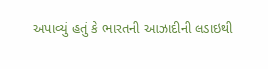અપાવ્યું હતું કે ભારતની આઝાદીની લડાઇથી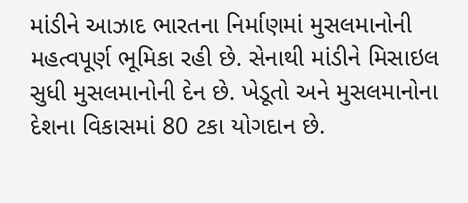માંડીને આઝાદ ભારતના નિર્માણમાં મુસલમાનોની મહત્વપૂર્ણ ભૂમિકા રહી છે. સેનાથી માંડીને મિસાઇલ સુધી મુસલમાનોની દેન છે. ખેડૂતો અને મુસલમાનોના દેશના વિકાસમાં 80 ટકા યોગદાન છે.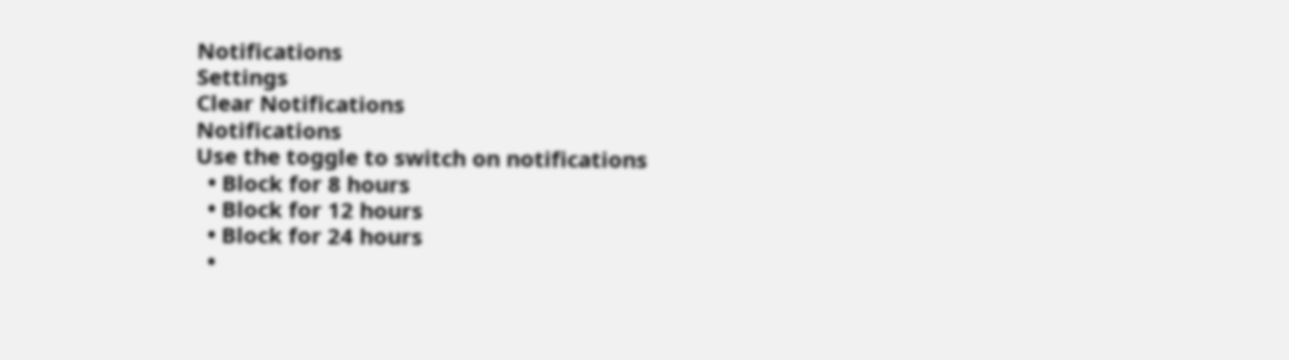Notifications
Settings
Clear Notifications
Notifications
Use the toggle to switch on notifications
  • Block for 8 hours
  • Block for 12 hours
  • Block for 24 hours
  •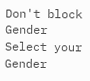Don't block
Gender
Select your Gender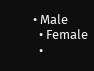• Male
  • Female
  •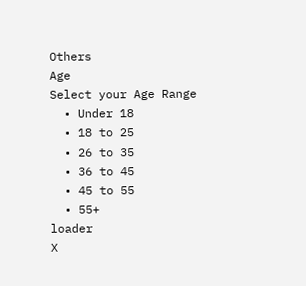Others
Age
Select your Age Range
  • Under 18
  • 18 to 25
  • 26 to 35
  • 36 to 45
  • 45 to 55
  • 55+
loader
X